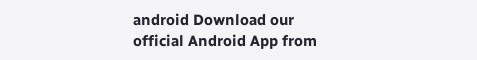android Download our official Android App from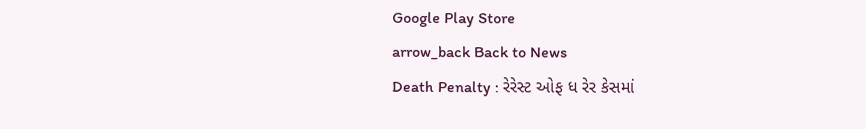Google Play Store
arrow_back Back to News
Death Penalty : રેરેસ્ટ ઓફ ધ રેર કેસમાં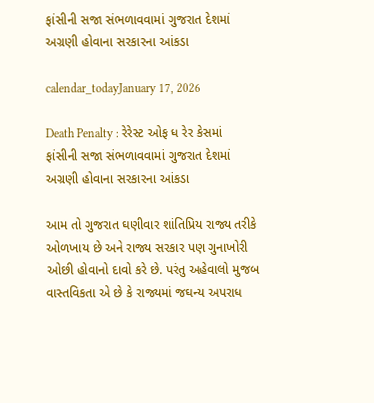ફાંસીની સજા સંભળાવવામાં ગુજરાત દેશમાં અગ્રણી હોવાના સરકારના આંકડા

calendar_todayJanuary 17, 2026

Death Penalty : રેરેસ્ટ ઓફ ધ રેર કેસમાં ફાંસીની સજા સંભળાવવામાં ગુજરાત દેશમાં અગ્રણી હોવાના સરકારના આંકડા

આમ તો ગુજરાત ઘણીવાર શાંતિપ્રિય રાજ્ય તરીકે ઓળખાય છે અને રાજ્ય સરકાર પણ ગુનાખોરી ઓછી હોવાનો દાવો કરે છે. પરંતુ અહેવાલો મુજબ વાસ્તવિકતા એ છે કે રાજ્યમાં જઘન્ય અપરાધ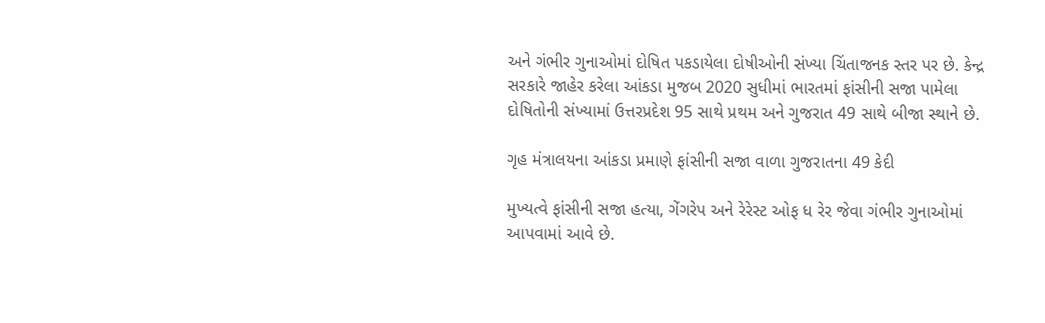અને ગંભીર ગુનાઓમાં દોષિત પકડાયેલા દોષીઓની સંખ્યા ચિંતાજનક સ્તર પર છે. કેન્દ્ર સરકારે જાહેર કરેલા આંકડા મુજબ 2020 સુધીમાં ભારતમાં ફાંસીની સજા પામેલા દોષિતોની સંખ્યામાં ઉત્તરપ્રદેશ 95 સાથે પ્રથમ અને ગુજરાત 49 સાથે બીજા સ્થાને છે.

ગૃહ મંત્રાલયના આંકડા પ્રમાણે ફાંસીની સજા વાળા ગુજરાતના 49 કેદી

મુખ્યત્વે ફાંસીની સજા હત્યા, ગેંગરેપ અને રેરેસ્ટ ઓફ ધ રેર જેવા ગંભીર ગુનાઓમાં આપવામાં આવે છે.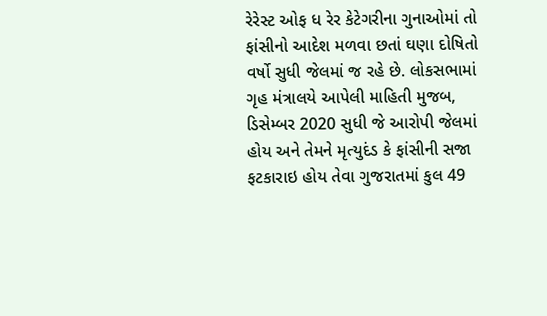રેરેસ્ટ ઓફ ધ રેર કેટેગરીના ગુનાઓમાં તો ફાંસીનો આદેશ મળવા છતાં ઘણા દોષિતો વર્ષો સુધી જેલમાં જ રહે છે. લોકસભામાં ગૃહ મંત્રાલયે આપેલી માહિતી મુજબ, ડિસેમ્બર 2020 સુધી જે આરોપી જેલમાં હોય અને તેમને મૃત્યુદંડ કે ફાંસીની સજા ફટકારાઇ હોય તેવા ગુજરાતમાં કુલ 49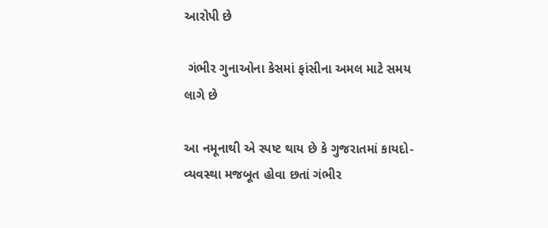આરોપી છે

 ગંભીર ગુનાઓના કેસમાં ફાંસીના અમલ માટે સમય લાગે છે

આ નમૂનાથી એ સ્પષ્ટ થાય છે કે ગુજરાતમાં કાયદો-વ્યવસ્થા મજબૂત હોવા છતાં ગંભીર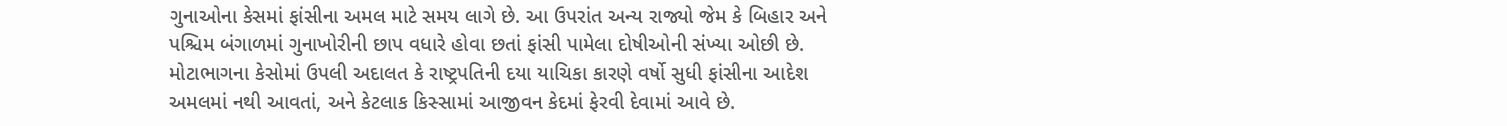ગુનાઓના કેસમાં ફાંસીના અમલ માટે સમય લાગે છે. આ ઉપરાંત અન્ય રાજ્યો જેમ કે બિહાર અને પશ્ચિમ બંગાળમાં ગુનાખોરીની છાપ વધારે હોવા છતાં ફાંસી પામેલા દોષીઓની સંખ્યા ઓછી છે. મોટાભાગના કેસોમાં ઉપલી અદાલત કે રાષ્ટ્રપતિની દયા યાચિકા કારણે વર્ષો સુધી ફાંસીના આદેશ અમલમાં નથી આવતાં, અને કેટલાક કિસ્સામાં આજીવન કેદમાં ફેરવી દેવામાં આવે છે.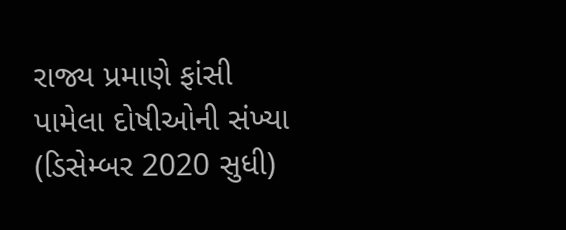રાજ્ય પ્રમાણે ફાંસી પામેલા દોષીઓની સંખ્યા (ડિસેમ્બર 2020 સુધી)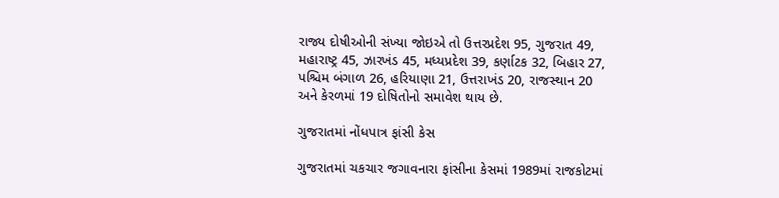રાજ્ય દોષીઓની સંખ્યા જોઇએ તો ઉત્તરપ્રદેશ 95, ગુજરાત 49, મહારાષ્ટ્ર 45, ઝારખંડ 45, મધ્યપ્રદેશ 39, કર્ણાટક 32, બિહાર 27, પશ્ચિમ બંગાળ 26, હરિયાણા 21, ઉત્તરાખંડ 20, રાજસ્થાન 20 અને કેરળમાં 19 દોષિતોનો સમાવેશ થાય છે.

ગુજરાતમાં નોંધપાત્ર ફાંસી કેસ

ગુજરાતમાં ચકચાર જગાવનારા ફાંસીના કેસમાં 1989માં રાજકોટમાં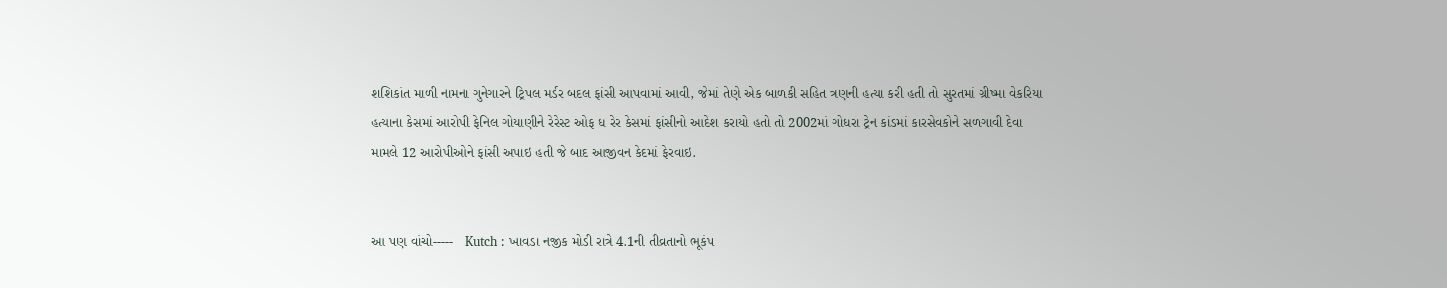શશિકાંત માળી નામના ગુનેગારને ટ્રિપલ મર્ડર બદલ ફાંસી આપવામાં આવી, જેમાં તેણે એક બાળકી સહિત ત્રણની હત્યા કરી હતી તો સુરતમાં ગ્રીષ્મા વેકરિયા હત્યાના કેસમાં આરોપી ફેનિલ ગોયાણીને રેરેસ્ટ ઓફ ધ રેર કેસમાં ફાંસીનો આદેશ કરાયો હતો તો 2002માં ગોધરા ટ્રેન કાંડમાં કારસેવકોને સળગાવી દેવા મામલે 12 આરોપીઓને ફાંસી અપાઇ હતી જે બાદ આજીવન કેદમાં ફેરવાઇ.


આ પણ વાંચો-----   Kutch : ખાવડા નજીક મોડી રાત્રે 4.1ની તીવ્રતાનો ભૂકંપ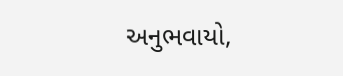અનુભવાયો,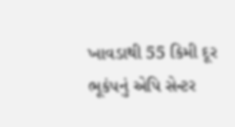ખાવડાથી 55 કિમી દૂર ભૂકંપનું એપિ સેન્ટર